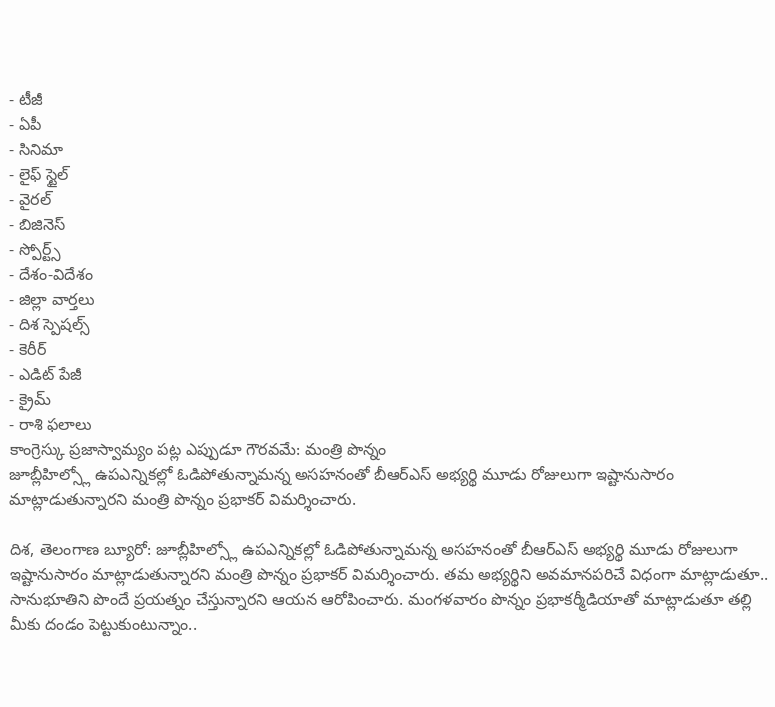- టీజీ
- ఏపీ
- సినిమా
- లైఫ్ స్టైల్
- వైరల్
- బిజినెస్
- స్పోర్ట్స్
- దేశం-విదేశం
- జిల్లా వార్తలు
- దిశ స్పెషల్స్
- కెరీర్
- ఎడిట్ పేజీ
- క్రైమ్
- రాశి ఫలాలు
కాంగ్రెస్కు ప్రజాస్వామ్యం పట్ల ఎప్పుడూ గౌరవమే: మంత్రి పొన్నం
జూబ్లీహిల్స్లో ఉపఎన్నికల్లో ఓడిపోతున్నామన్న అసహనంతో బీఆర్ఎస్ అభ్యర్థి మూడు రోజులుగా ఇష్టానుసారం మాట్లాడుతున్నారని మంత్రి పొన్నం ప్రభాకర్ విమర్శించారు.

దిశ, తెలంగాణ బ్యూరో: జూబ్లీహిల్స్లో ఉపఎన్నికల్లో ఓడిపోతున్నామన్న అసహనంతో బీఆర్ఎస్ అభ్యర్థి మూడు రోజులుగా ఇష్టానుసారం మాట్లాడుతున్నారని మంత్రి పొన్నం ప్రభాకర్ విమర్శించారు. తమ అభ్యర్థిని అవమానపరిచే విధంగా మాట్లాడుతూ.. సానుభూతిని పొందే ప్రయత్నం చేస్తున్నారని ఆయన ఆరోపించారు. మంగళవారం పొన్నం ప్రభాకర్మీడియాతో మాట్లాడుతూ తల్లి మీకు దండం పెట్టుకుంటున్నాం..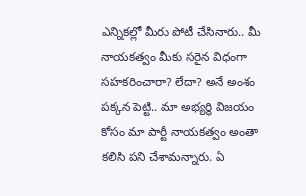ఎన్నికల్లో మీరు పోటీ చేసినారు.. మీ నాయకత్వం మీకు సరైన విధంగా సహకరించారా? లేదా? అనే అంశం పక్కన పెట్టి.. మా అభ్యర్థి విజయం కోసం మా పార్టీ నాయకత్వం అంతా కలిసి పని చేశామన్నారు. ఏ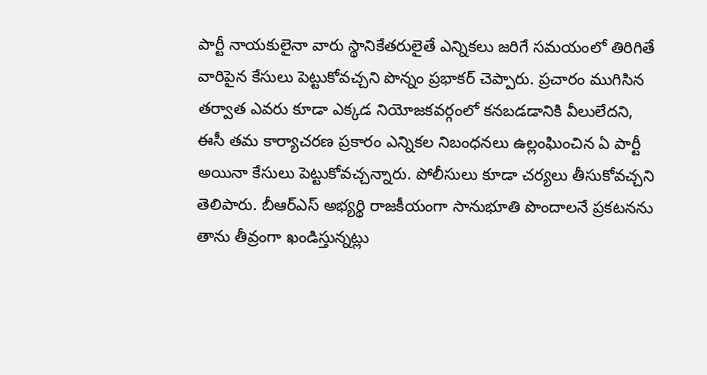పార్టీ నాయకులైనా వారు స్థానికేతరులైతే ఎన్నికలు జరిగే సమయంలో తిరిగితే వారిపైన కేసులు పెట్టుకోవచ్చని పొన్నం ప్రభాకర్ చెప్పారు. ప్రచారం ముగిసిన తర్వాత ఎవరు కూడా ఎక్కడ నియోజకవర్గంలో కనబడడానికి వీలులేదని, ఈసీ తమ కార్యాచరణ ప్రకారం ఎన్నికల నిబంధనలు ఉల్లంఘించిన ఏ పార్టీ అయినా కేసులు పెట్టుకోవచ్చన్నారు. పోలీసులు కూడా చర్యలు తీసుకోవచ్చని తెలిపారు. బీఆర్ఎస్ అభ్యర్థి రాజకీయంగా సానుభూతి పొందాలనే ప్రకటనను తాను తీవ్రంగా ఖండిస్తున్నట్లు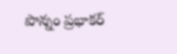పొన్నం ప్రభాకర్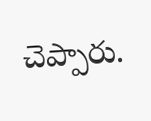చెప్పారు.